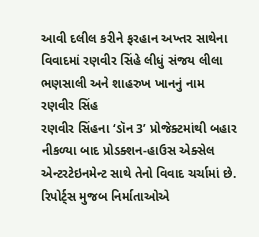આવી દલીલ કરીને ફરહાન અખ્તર સાથેના વિવાદમાં રણવીર સિંહે લીધું સંજય લીલા ભણસાલી અને શાહરુખ ખાનનું નામ
રણવીર સિંહ
રણવીર સિંહના ‘ડૉન 3’ પ્રોજેક્ટમાંથી બહાર નીકળ્યા બાદ પ્રોડક્શન-હાઉસ એક્સેલ એન્ટરટેઇનમેન્ટ સાથે તેનો વિવાદ ચર્ચામાં છે. રિપોર્ટ્સ મુજબ નિર્માતાઓએ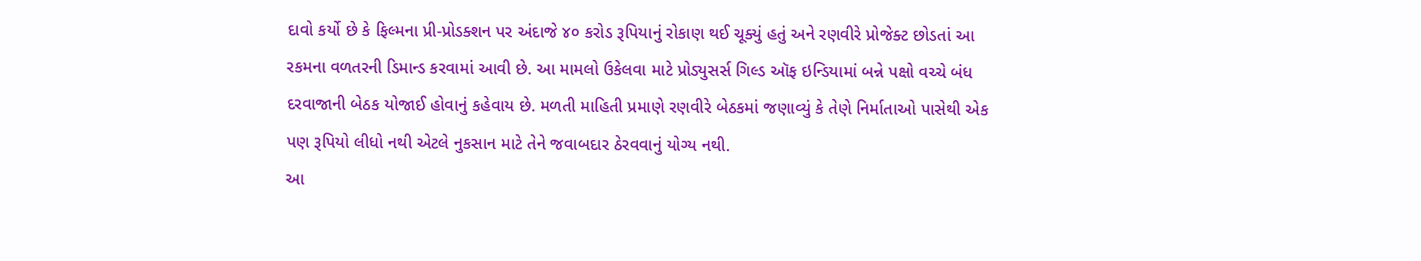દાવો કર્યો છે કે ફિલ્મના પ્રી-પ્રોડક્શન પર અંદાજે ૪૦ કરોડ રૂપિયાનું રોકાણ થઈ ચૂક્યું હતું અને રણવીરે પ્રોજેક્ટ છોડતાં આ રકમના વળતરની ડિમાન્ડ કરવામાં આવી છે. આ મામલો ઉકેલવા માટે પ્રોડ્યુસર્સ ગિલ્ડ ઑફ ઇન્ડિયામાં બન્ને પક્ષો વચ્ચે બંધ દરવાજાની બેઠક યોજાઈ હોવાનું કહેવાય છે. મળતી માહિતી પ્રમાણે રણવીરે બેઠકમાં જણાવ્યું કે તેણે નિર્માતાઓ પાસેથી એક પણ રૂપિયો લીધો નથી એટલે નુકસાન માટે તેને જવાબદાર ઠેરવવાનું યોગ્ય નથી.
આ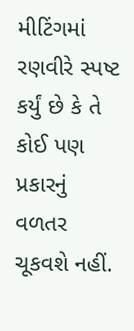મીટિંગમાં રણવીરે સ્પષ્ટ કર્યું છે કે તે કોઈ પણ પ્રકારનું વળતર ચૂકવશે નહીં.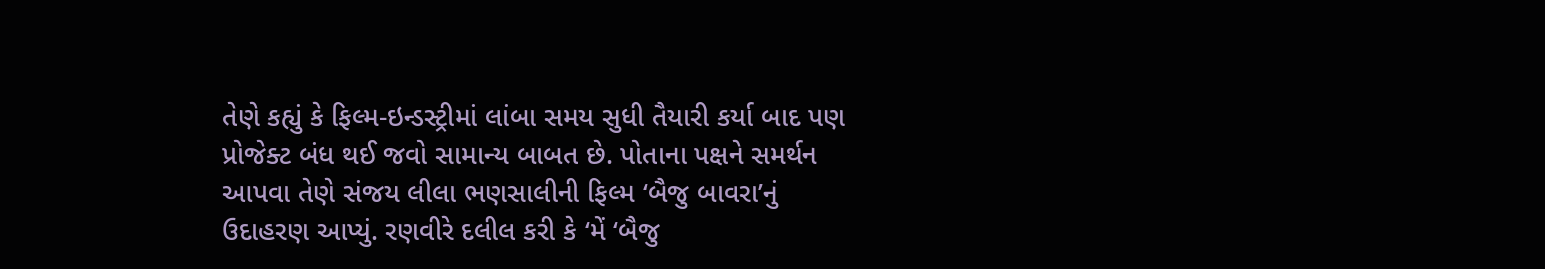તેણે કહ્યું કે ફિલ્મ-ઇન્ડસ્ટ્રીમાં લાંબા સમય સુધી તૈયારી કર્યા બાદ પણ પ્રોજેક્ટ બંધ થઈ જવો સામાન્ય બાબત છે. પોતાના પક્ષને સમર્થન આપવા તેણે સંજય લીલા ભણસાલીની ફિલ્મ ‘બૈજુ બાવરા’નું ઉદાહરણ આપ્યું. રણવીરે દલીલ કરી કે ‘મેં ‘બૈજુ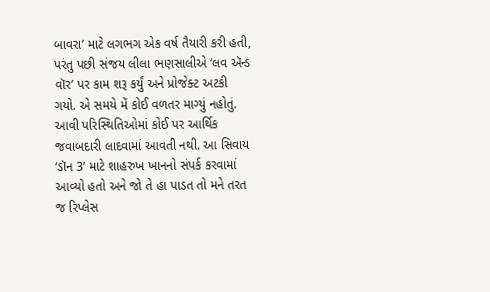બાવરા’ માટે લગભગ એક વર્ષ તૈયારી કરી હતી, પરંતુ પછી સંજય લીલા ભણસાલીએ ‘લવ ઍન્ડ વૉર’ પર કામ શરૂ કર્યું અને પ્રોજેક્ટ અટકી ગયો. એ સમયે મેં કોઈ વળતર માગ્યું નહોતું. આવી પરિસ્થિતિઓમાં કોઈ પર આર્થિક જવાબદારી લાદવામાં આવતી નથી. આ સિવાય ‘ડૉન 3’ માટે શાહરુખ ખાનનો સંપર્ક કરવામાં આવ્યો હતો અને જો તે હા પાડત તો મને તરત જ રિપ્લેસ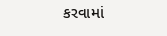કરવામાં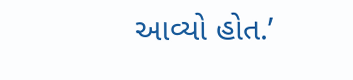આવ્યો હોત.’